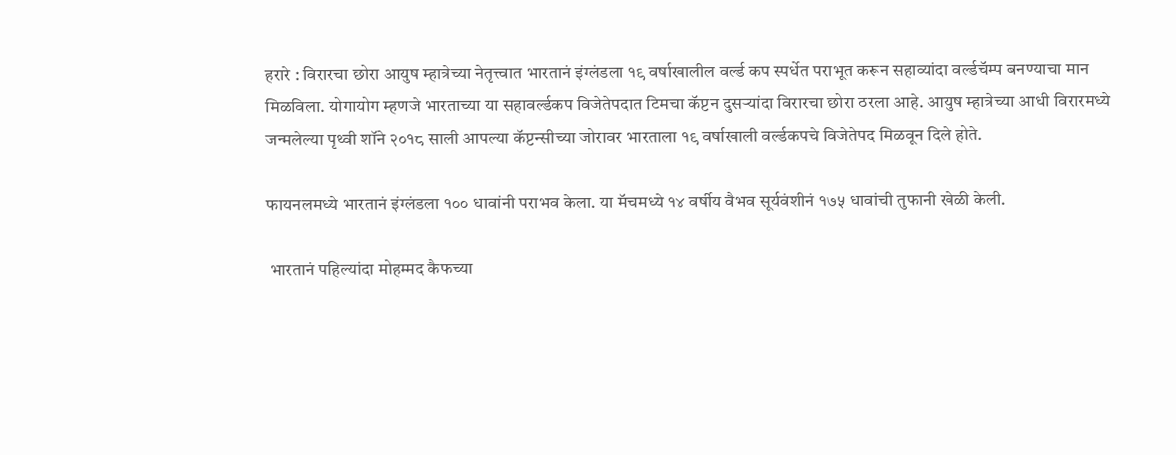हरारे : विरारचा छोरा आयुष म्हात्रेच्या नेतृत्त्वात भारतानं इंग्लंडला १९ वर्षाखालील वर्ल्ड कप स्पर्धेत पराभूत करून सहाव्यांदा वर्ल्डचॅम्प बनण्याचा मान मिळविला. योगायोग म्हणजे भारताच्या या सहावर्ल्डकप विजेतेपदात टिमचा कॅप्टन दुसऱ्यांदा विरारचा छोरा ठरला आहे. आयुष म्हात्रेच्या आधी विरारमध्ये जन्मलेल्या पृथ्वी शॉने २०१८ साली आपल्या कॅप्टन्सीच्या जोरावर भारताला १९ वर्षाखाली वर्ल्डकपचे विजेतेपद मिळवून दिले होते.

फायनलमध्ये भारतानं इंग्लंडला १०० धावांनी पराभव केला. या मॅचमध्ये १४ वर्षीय वैभव सूर्यवंशीनं १७५ धावांची तुफानी खेळी केली.

 भारतानं पहिल्यांदा मोहम्मद कैफच्या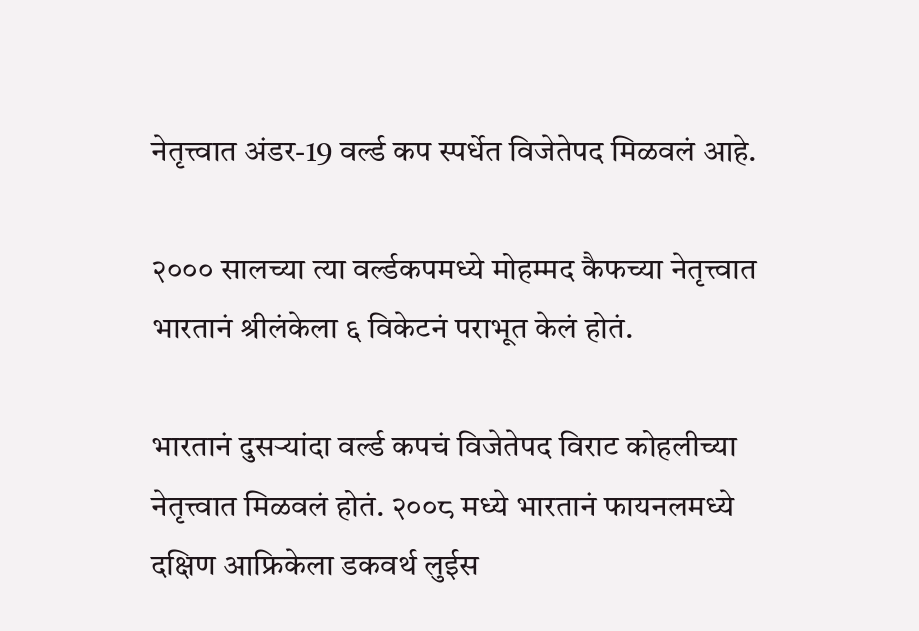नेतृत्त्वात अंडर-19 वर्ल्ड कप स्पर्धेत विजेतेपद मिळवलं आहे.

२००० सालच्या त्या वर्ल्डकपमध्ये मोहम्मद कैफच्या नेतृत्त्वात भारतानं श्रीलंकेला ६ विकेटनं पराभूत केलं होतं.

भारतानं दुसऱ्यांदा वर्ल्ड कपचं विजेतेपद विराट कोहलीच्या नेतृत्त्वात मिळवलं होतं. २००८ मध्ये भारतानं फायनलमध्ये दक्षिण आफ्रिकेला डकवर्थ लुईस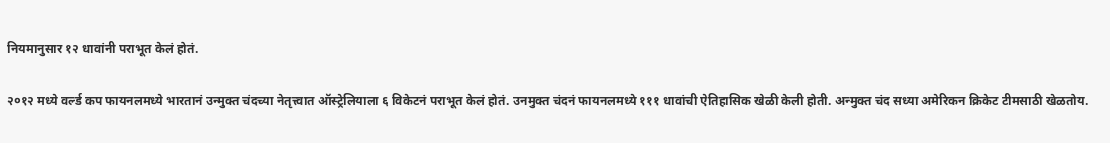नियमानुसार १२ धावांनी पराभूत केलं होतं.

२०१२ मध्ये वर्ल्ड कप फायनलमध्ये भारतानं उन्मुक्त चंदच्या नेतृत्त्वात ऑस्ट्रेलियाला ६ विकेटनं पराभूत केलं होतं. उनमुक्त चंदनं फायनलमध्ये १११ धावांची ऐतिहासिक खेळी केली होती. अन्मुक्त चंद सध्या अमेरिकन क्रिकेट टीमसाठी खेळतोय.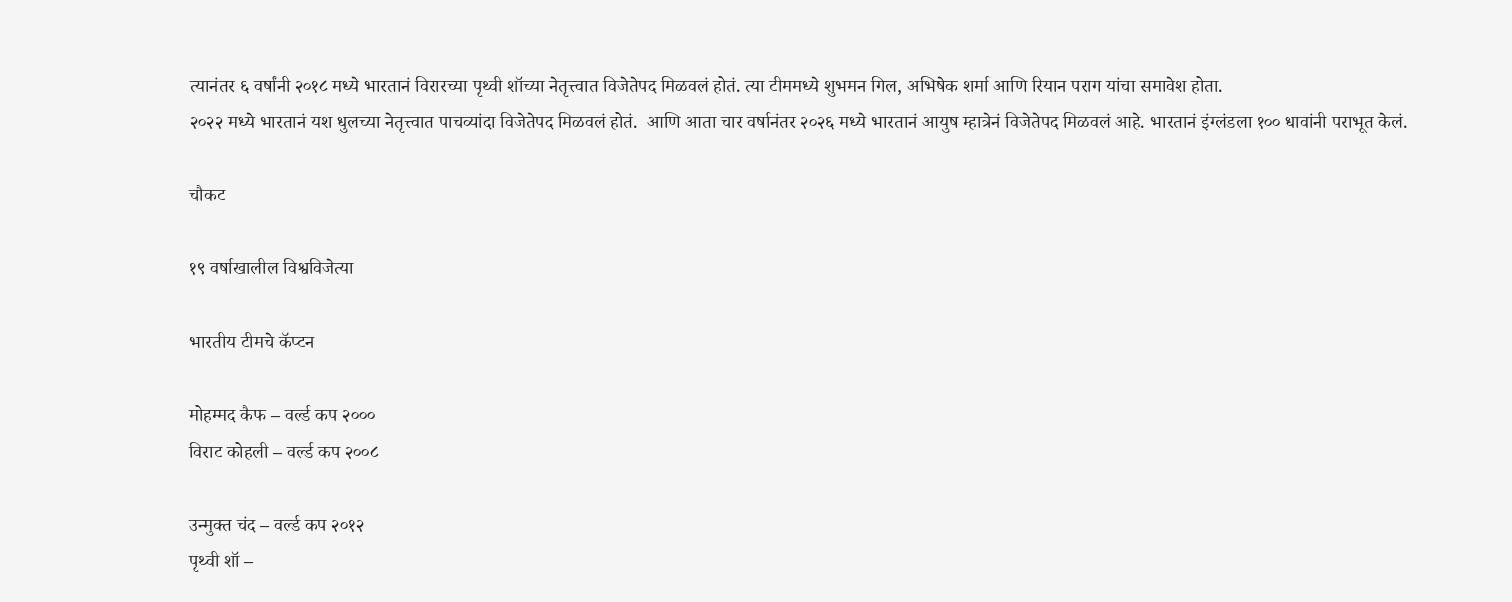त्यानंतर ६ वर्षांनी २०१८ मध्ये भारतानं विरारच्या पृथ्वी शॉच्या नेतृत्त्वात विजेतेपद मिळवलं होतं. त्या टीममध्ये शुभमन गिल, अभिषेक शर्मा आणि रियान पराग यांचा समावेश होता.
२०२२ मध्ये भारतानं यश धुलच्या नेतृत्त्वात पाचव्यांदा विजेतेपद मिळवलं होतं.  आणि आता चार वर्षानंतर २०२६ मध्ये भारतानं आयुष म्हात्रेनं विजेतेपद मिळवलं आहे. भारतानं इंग्लंडला १०० धावांनी पराभूत केलं.

चौकट

१९ वर्षाखालील विश्वविजेत्या

भारतीय टीमचे कॅप्टन

मोहम्मद कैफ – वर्ल्ड कप २०००
विराट कोहली – वर्ल्ड कप २००८

उन्मुक्त चंद – वर्ल्ड कप २०१२
पृथ्वी शॉ –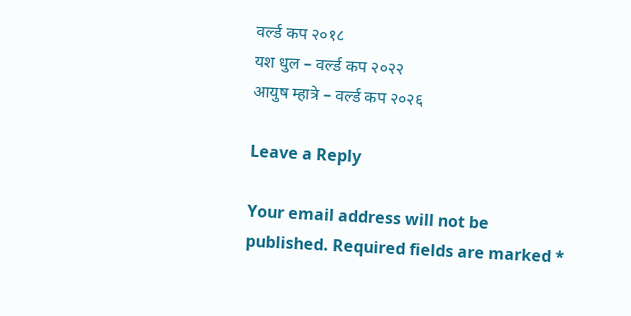वर्ल्ड कप २०१८
यश धुल – वर्ल्ड कप २०२२
आयुष म्हात्रे – वर्ल्ड कप २०२६

Leave a Reply

Your email address will not be published. Required fields are marked *